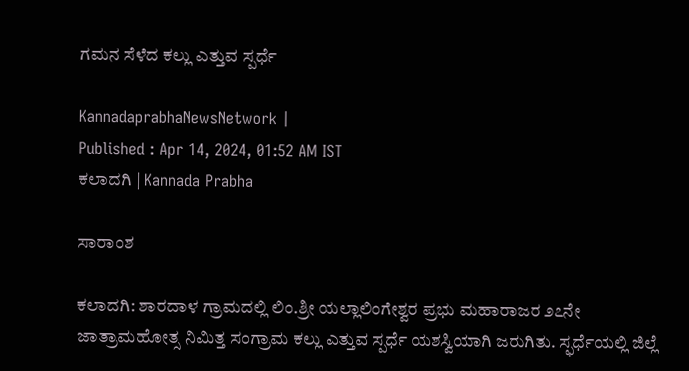ಗಮನ ಸೆಳೆದ ಕಲ್ಲು ಎತ್ತುವ ಸ್ಪರ್ಧೆ

KannadaprabhaNewsNetwork |
Published : Apr 14, 2024, 01:52 AM IST
ಕಲಾದಗಿ | Kannada Prabha

ಸಾರಾಂಶ

ಕಲಾದಗಿ: ಶಾರದಾಳ ಗ್ರಾಮದಲ್ಲಿ ಲಿಂ.ಶ್ರೀ ಯಲ್ಲಾಲಿಂಗೇಶ್ವರ ಪ್ರಭು ಮಹಾರಾಜರ ೨೭ನೇ ಜಾತ್ರಾಮಹೋತ್ಸ ನಿಮಿತ್ತ ಸಂಗ್ರಾಮ ಕಲ್ಲು ಎತ್ತುವ ಸ್ಪರ್ಧೆ ಯಶಸ್ವಿಯಾಗಿ ಜರುಗಿತು. ಸ್ಫರ್ಧೆಯಲ್ಲಿ ಜಿಲ್ಲೆ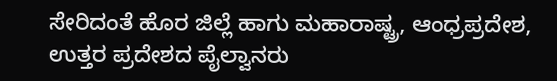ಸೇರಿದಂತೆ ಹೊರ ಜಿಲ್ಲೆ ಹಾಗು ಮಹಾರಾಷ್ಟ್ರ, ಆಂಧ್ರಪ್ರದೇಶ, ಉತ್ತರ ಪ್ರದೇಶದ ಪೈಲ್ವಾನರು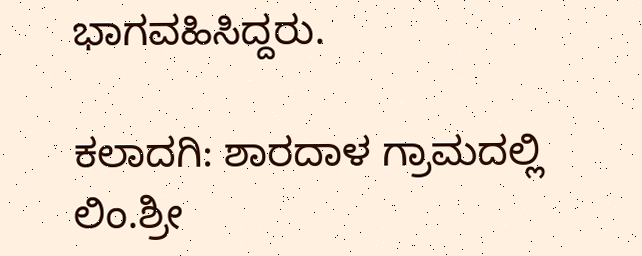ಭಾಗವಹಿಸಿದ್ದರು.

ಕಲಾದಗಿ: ಶಾರದಾಳ ಗ್ರಾಮದಲ್ಲಿ ಲಿಂ.ಶ್ರೀ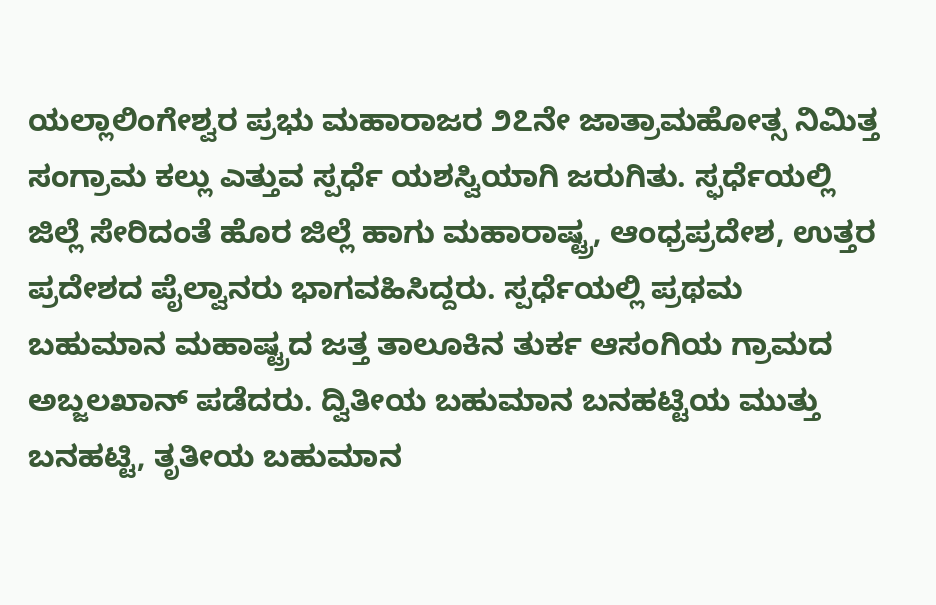ಯಲ್ಲಾಲಿಂಗೇಶ್ವರ ಪ್ರಭು ಮಹಾರಾಜರ ೨೭ನೇ ಜಾತ್ರಾಮಹೋತ್ಸ ನಿಮಿತ್ತ ಸಂಗ್ರಾಮ ಕಲ್ಲು ಎತ್ತುವ ಸ್ಪರ್ಧೆ ಯಶಸ್ವಿಯಾಗಿ ಜರುಗಿತು. ಸ್ಫರ್ಧೆಯಲ್ಲಿ ಜಿಲ್ಲೆ ಸೇರಿದಂತೆ ಹೊರ ಜಿಲ್ಲೆ ಹಾಗು ಮಹಾರಾಷ್ಟ್ರ, ಆಂಧ್ರಪ್ರದೇಶ, ಉತ್ತರ ಪ್ರದೇಶದ ಪೈಲ್ವಾನರು ಭಾಗವಹಿಸಿದ್ದರು. ಸ್ಪರ್ಧೆಯಲ್ಲಿ ಪ್ರಥಮ ಬಹುಮಾನ ಮಹಾಷ್ಟ್ರದ ಜತ್ತ ತಾಲೂಕಿನ ತುರ್ಕ ಆಸಂಗಿಯ ಗ್ರಾಮದ ಅಬ್ಜಲಖಾನ್ ಪಡೆದರು. ದ್ವಿತೀಯ ಬಹುಮಾನ ಬನಹಟ್ಟಿಯ ಮುತ್ತು ಬನಹಟ್ಟಿ, ತೃತೀಯ ಬಹುಮಾನ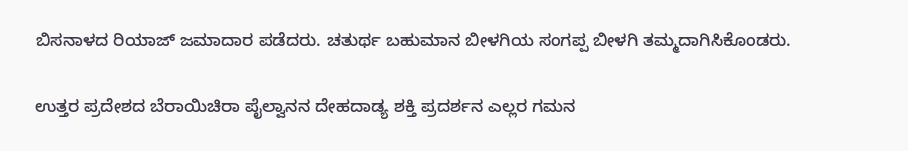ಬಿಸನಾಳದ ರಿಯಾಜ್ ಜಮಾದಾರ ಪಡೆದರು. ಚತುರ್ಥ ಬಹುಮಾನ ಬೀಳಗಿಯ ಸಂಗಪ್ಪ ಬೀಳಗಿ ತಮ್ಮದಾಗಿಸಿಕೊಂಡರು.

ಉತ್ತರ ಪ್ರದೇಶದ ಬೆರಾಯಿಚಿರಾ ಪೈಲ್ವಾನನ ದೇಹದಾಡ್ಯ ಶಕ್ತಿ ಪ್ರದರ್ಶನ ಎಲ್ಲರ ಗಮನ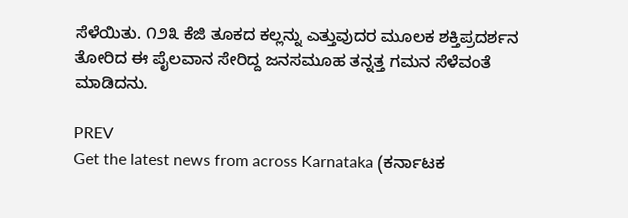ಸೆಳೆಯಿತು. ೧೨೩ ಕೆಜಿ ತೂಕದ ಕಲ್ಲನ್ನು ಎತ್ತುವುದರ ಮೂಲಕ ಶಕ್ತಿಪ್ರದರ್ಶನ ತೋರಿದ ಈ ಪೈಲವಾನ ಸೇರಿದ್ದ ಜನಸಮೂಹ ತನ್ನತ್ತ ಗಮನ ಸೆಳೆವಂತೆ ಮಾಡಿದನು.

PREV
Get the latest news from across Karnataka (ಕರ್ನಾಟಕ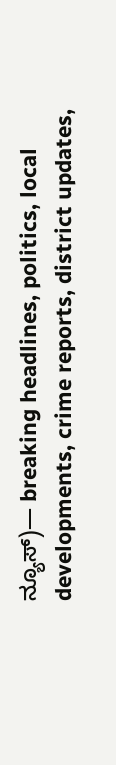ನ್ಯೂಸ್)— breaking headlines, politics, local developments, crime reports, district updates,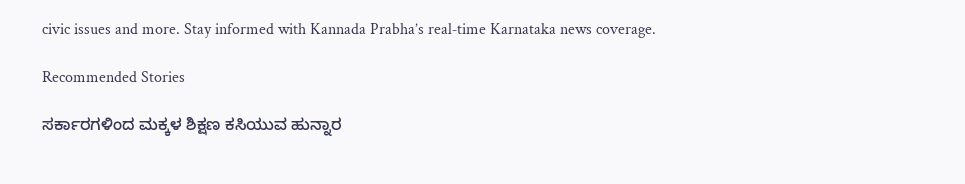civic issues and more. Stay informed with Kannada Prabha’s real‑time Karnataka news coverage.

Recommended Stories

ಸರ್ಕಾರಗಳಿಂದ ಮಕ್ಕಳ ಶಿಕ್ಷಣ ಕಸಿಯುವ ಹುನ್ನಾರ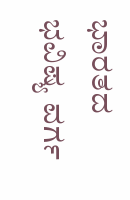ಭಾರತದ ಭವಿಷ್ಯ ವರ್ಗ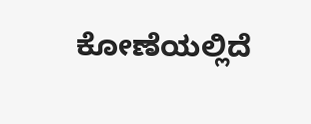ಕೋಣೆಯಲ್ಲಿದೆ